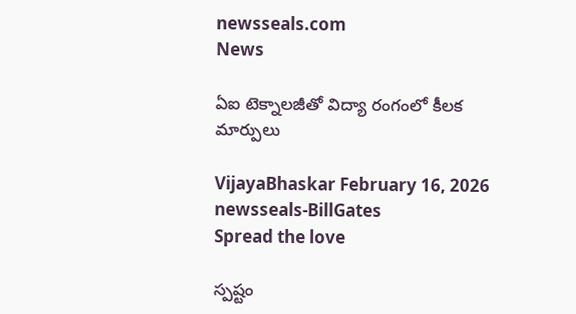newsseals.com
News

ఏఐ టెక్నాల‌జీతో విద్యా రంగంలో కీల‌క మార్పులు

VijayaBhaskar February 16, 2026
newsseals-BillGates
Spread the love

స్ప‌ష్టం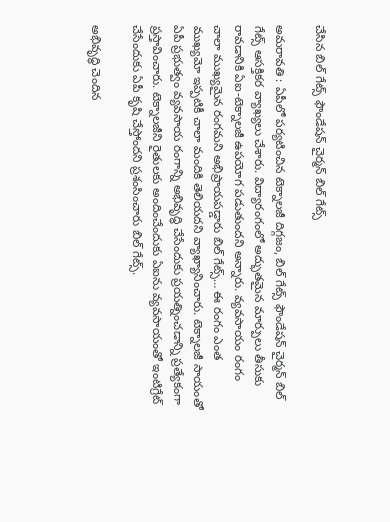చేసిన బిల్ గేట్స్ ఫౌండేష‌న్ చైర్మ‌న్ బిల్ గేట్స్

అమ‌రావ‌తి : ఏపీలో ప‌ర్య‌టించిన టెక్నాల‌జీ దిగ్గ‌జం, బిల్ గేట్స్ ఫౌండేష‌న్ చైర్మ‌న్ బిల్ గేట్స్ ఆస‌క్తిక‌ర వ్యాఖ్య‌లు చేశారు. విద్యారంగంలో అద్భుతమైన మార్పులు తీసుకు రావడానికి ఏఐ-టెక్నాలజీ ఉపయోగ పడుతుందని అన్నారు. వ్యవసాయం రంగం చాలా ముఖ్యమైన రంగమని అభిప్రాయపడ్డారు బిల్ గేట్స్… ఈ రంగం ఎంత ముఖ్యమో ఇప్పటికీ చాలా మందికి తెలియదని వ్యాఖ్యానించారు. టెక్నాలజీ సాయంతో ఏపీ ప్రభుత్వం వ్యవసాయ రంగాన్ని అభివృద్ధి చేసేందుకు ప్రయత్నించడాన్ని ప్రత్యేకంగా ప్రస్తావించారు. టెక్నాలజీని రైతులకు అందించేందుకు ఏఐను వ్యవసాయంతో ఇంటిగ్రేట్ చేసేందుకు ఏపీ కృషి చేస్తోందని ప్ర‌శంసించారు బిల్ గేట్స్.

అభివృద్ధి చెందిన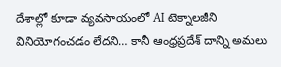దేశాల్లో కూడా వ్యవసాయంలో AI టెక్నాలజీని వినియోగంచడం లేదని… కానీ ఆంధ్రప్రదేశ్ దాన్ని అమలు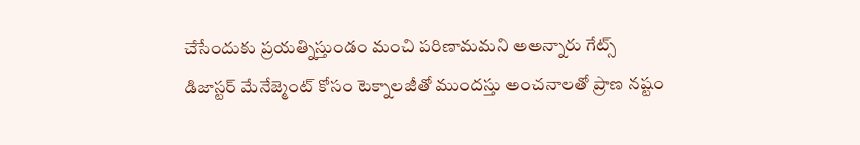చేసేందుకు ప్రయత్నిస్తుండం మంచి పరిణామమని అఅన్నారు గేట్స్
డిజాస్టర్ మేనేజ్మెంట్ కోసం టెక్నాలజీతో ముందస్తు అంచనాలతో ప్రాణ నష్టం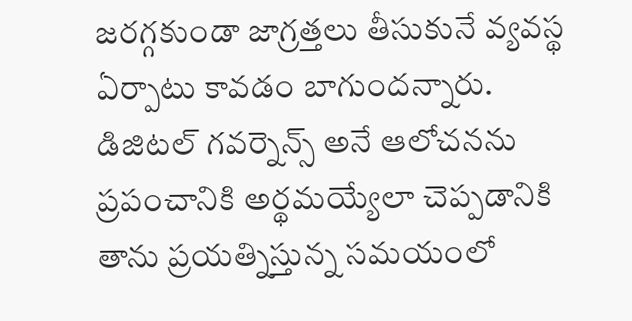జరగ్గకుండా జాగ్రత్తలు తీసుకునే వ్యవస్థ ఏర్పాటు కావడం బాగుందన్నారు. డిజిటల్ గవర్నెన్స్ అనే ఆలోచనను ప్రపంచానికి అర్థమయ్యేలా చెప్పడానికి తాను ప్రయత్నిస్తున్న సమయంలో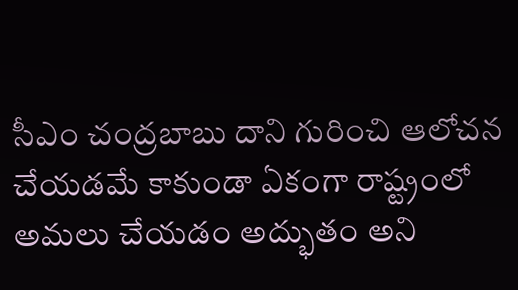సీఎం చంద్రబాబు దాని గురించి ఆలోచన చేయడమే కాకుండా ఏకంగా రాష్ట్రంలో అమ‌లు చేయ‌డం అద్భుతం అని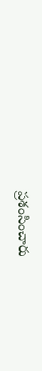ప్ర‌శంసించారు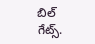బిల్ గేట్స్.